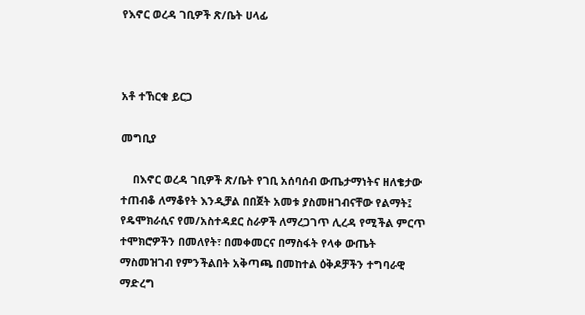የእኖር ወረዳ ገቢዎች ጽ/ቤት ሀላፊ



አቶ ተኸርቁ ይርጋ

መግቢያ

    በእኖር ወረዳ ገቢዎች ጽ/ቤት የገቢ አሰባሰብ ውጤታማነትና ዘለቄታው ተጠብቆ ለማቆየት እንዲቻል በበጀት አመቱ ያስመዘገብናቸው የልማት፤ የዴሞክራሲና የመ/አስተዳደር ስራዎች ለማረጋገጥ ሊረዳ የሚችል ምርጥ ተሞክሮዎችን በመለየት፣ በመቀመርና በማስፋት የላቀ ውጤት ማስመዝገብ የምንችልበት አቅጣጫ በመከተል ዕቅዶቻችን ተግባራዊ ማድረግ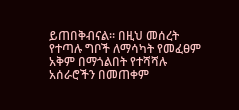ይጠበቅብናል፡፡ በዚህ መሰረት የተጣሉ ግቦች ለማሳካት የመፈፀም አቅም በማጎልበት የተሻሻሉ አሰራሮችን በመጠቀም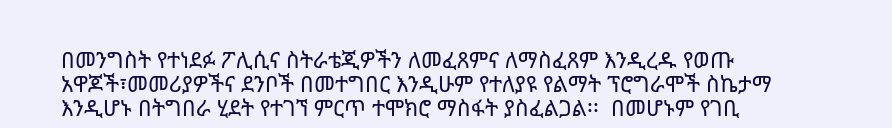በመንግስት የተነደፉ ፖሊሲና ስትራቴጂዎችን ለመፈጸምና ለማስፈጸም እንዲረዱ የወጡ አዋጆች፣መመሪያዎችና ደንቦች በመተግበር እንዲሁም የተለያዩ የልማት ፕሮግራሞች ስኬታማ እንዲሆኑ በትግበራ ሂደት የተገኘ ምርጥ ተሞክሮ ማስፋት ያስፈልጋል፡፡  በመሆኑም የገቢ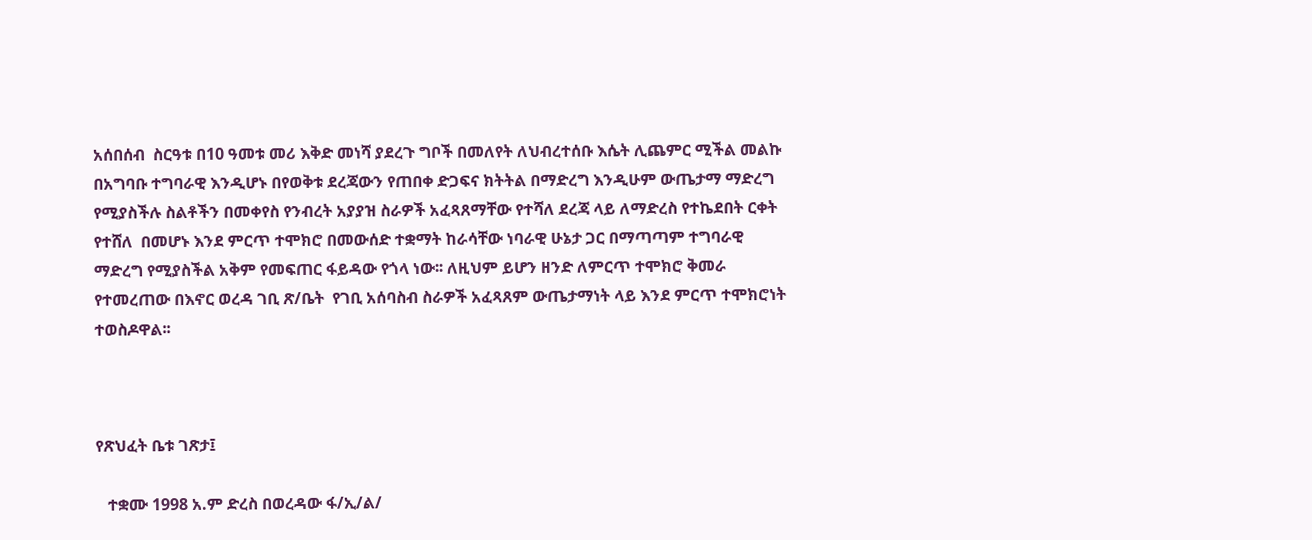አሰበሰብ  ስርዓቱ በ10 ዓመቱ መሪ እቅድ መነሻ ያደረጉ ግቦች በመለየት ለህብረተሰቡ እሴት ሊጨምር ሚችል መልኩ በአግባቡ ተግባራዊ እንዲሆኑ በየወቅቱ ደረጃውን የጠበቀ ድጋፍና ክትትል በማድረግ እንዲሁም ውጤታማ ማድረግ የሚያስችሉ ስልቶችን በመቀየስ የንብረት አያያዝ ስራዎች አፈጻጸማቸው የተሻለ ደረጃ ላይ ለማድረስ የተኬደበት ርቀት የተሸለ  በመሆኑ እንደ ምርጥ ተሞክሮ በመውሰድ ተቋማት ከራሳቸው ነባራዊ ሁኔታ ጋር በማጣጣም ተግባራዊ ማድረግ የሚያስችል አቅም የመፍጠር ፋይዳው የጎላ ነው፡፡ ለዚህም ይሆን ዘንድ ለምርጥ ተሞክሮ ቅመራ የተመረጠው በእኖር ወረዳ ገቢ ጽ/ቤት  የገቢ አሰባስብ ስራዎች አፈጻጸም ውጤታማነት ላይ እንደ ምርጥ ተሞክሮነት ተወስዶዋል፡፡



የጽህፈት ቤቱ ገጽታ፤

   ተቋሙ 1998 አ.ም ድረስ በወረዳው ፋ/ኢ/ል/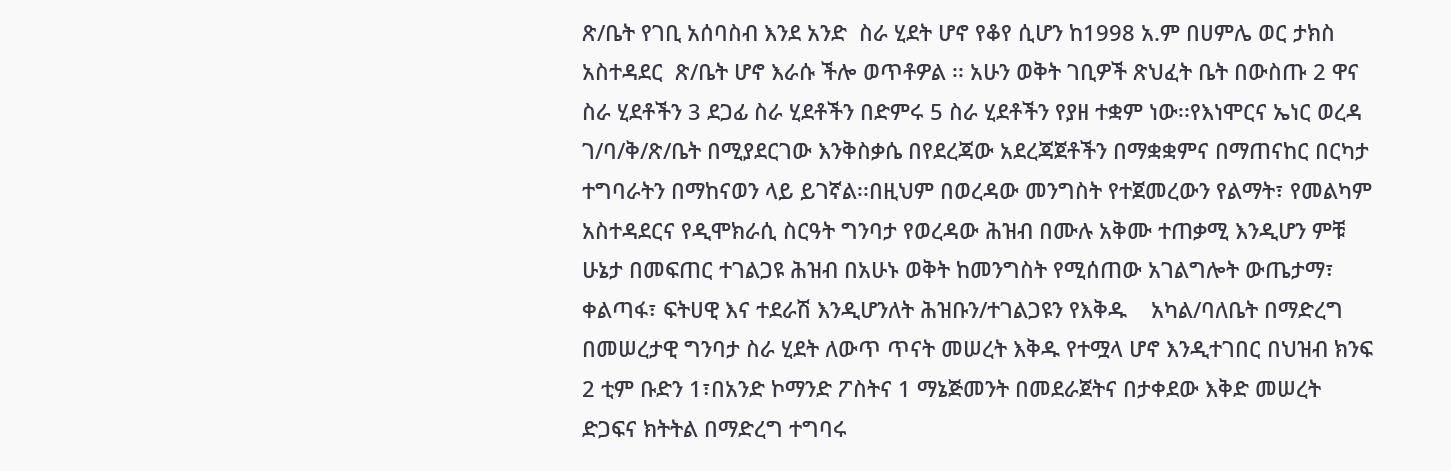ጽ/ቤት የገቢ አሰባስብ እንደ አንድ  ስራ ሂደት ሆኖ የቆየ ሲሆን ከ1998 አ.ም በሀምሌ ወር ታክስ አስተዳደር  ጽ/ቤት ሆኖ እራሱ ችሎ ወጥቶዎል ፡፡ አሁን ወቅት ገቢዎች ጽህፈት ቤት በውስጡ 2 ዋና ስራ ሂደቶችን 3 ደጋፊ ስራ ሂደቶችን በድምሩ 5 ስራ ሂደቶችን የያዘ ተቋም ነው፡፡የእነሞርና ኤነር ወረዳ ገ/ባ/ቅ/ጽ/ቤት በሚያደርገው እንቅስቃሴ በየደረጃው አደረጃጀቶችን በማቋቋምና በማጠናከር በርካታ ተግባራትን በማከናወን ላይ ይገኛል፡፡በዚህም በወረዳው መንግስት የተጀመረውን የልማት፣ የመልካም አስተዳደርና የዲሞክራሲ ስርዓት ግንባታ የወረዳው ሕዝብ በሙሉ አቅሙ ተጠቃሚ እንዲሆን ምቹ ሁኔታ በመፍጠር ተገልጋዩ ሕዝብ በአሁኑ ወቅት ከመንግስት የሚሰጠው አገልግሎት ውጤታማ፣ ቀልጣፋ፣ ፍትሀዊ እና ተደራሽ እንዲሆንለት ሕዝቡን/ተገልጋዩን የእቅዱ    አካል/ባለቤት በማድረግ በመሠረታዊ ግንባታ ስራ ሂደት ለውጥ ጥናት መሠረት እቅዱ የተሟላ ሆኖ እንዲተገበር በህዝብ ክንፍ 2 ቲም ቡድን 1፣በአንድ ኮማንድ ፖስትና 1 ማኔጅመንት በመደራጀትና በታቀደው እቅድ መሠረት ድጋፍና ክትትል በማድረግ ተግባሩ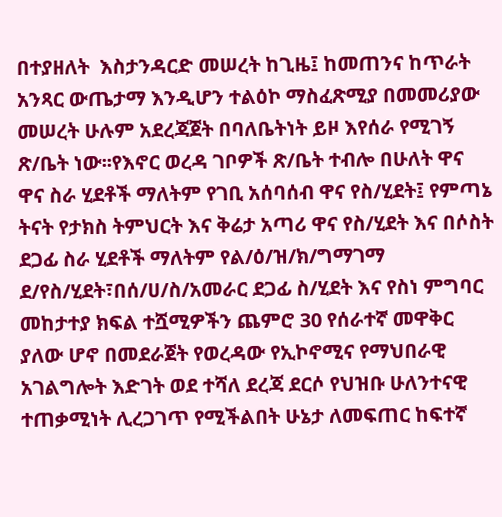በተያዘለት  እስታንዳርድ መሠረት ከጊዜ፤ ከመጠንና ከጥራት አንጻር ውጤታማ እንዲሆን ተልዕኮ ማስፈጽሚያ በመመሪያው መሠረት ሁሉም አደረጃጀት በባለቤትነት ይዞ እየሰራ የሚገኝ ጽ/ቤት ነው፡፡የእኖር ወረዳ ገቦዎች ጽ/ቤት ተብሎ በሁለት ዋና ዋና ስራ ሂደቶች ማለትም የገቢ አሰባሰብ ዋና የስ/ሂደት፤ የምጣኔ ትናት የታክስ ትምህርት እና ቅሬታ አጣሪ ዋና የስ/ሂደት እና በሶስት ደጋፊ ስራ ሂደቶች ማለትም የል/ዕ/ዝ/ክ/ግማገማ ደ/የስ/ሂደት፣በሰ/ሀ/ስ/አመራር ደጋፊ ስ/ሂደት እና የስነ ምግባር መከታተያ ክፍል ተሿሚዎችን ጨምሮ 30 የሰራተኛ መዋቅር ያለው ሆኖ በመደራጀት የወረዳው የኢኮኖሚና የማህበራዊ አገልግሎት እድገት ወደ ተሻለ ደረጃ ደርሶ የህዝቡ ሁለንተናዊ ተጠቃሚነት ሊረጋገጥ የሚችልበት ሁኔታ ለመፍጠር ከፍተኛ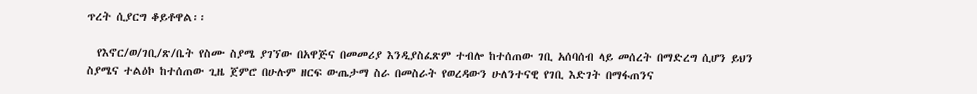ጥረት ሲያርግ ቆይቶዋል፡፡

  የእኖር/ወ/ገቢ/ጽ/ቤት የስሙ ስያሜ ያገኘው በአዋጅና በመመሪያ እንዲያስፈጽም ተብሎ ከተሰጠው ገቢ አሰባሰብ ላይ መሰረት በማድረግ ሲሆን ይህን ስያሜና ተልዕኮ ከተሰጠው ጊዜ ጀምሮ በሁሉም ዘርፍ ውጤታማ ስራ በመስራት የወረዳውን ሁለንተናዊ የገቢ እድገት በማፋጠንና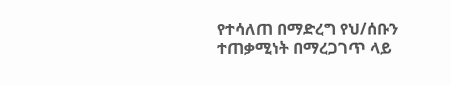የተሳለጠ በማድረግ የህ/ሰቡን ተጠቃሚነት በማረጋገጥ ላይ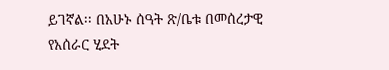ይገኛል፡፡ በአሁኑ ሰዓት ጽ/ቤቱ በመሰረታዊ የአሰራር ሂደት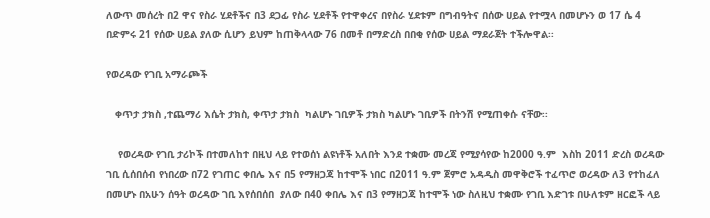ለውጥ መሰረት በ2 ዋና የስራ ሂደቶችና በ3 ደጋፊ የስራ ሂደቶች የተዋቀረና በየስራ ሂደቱም በግብዓትና በሰው ሀይል የተሟላ በመሆኑን ወ 17 ሴ 4 በድምሩ 21 የሰው ሀይል ያለው ሲሆን ይህም ከጠቅላላው 76 በመቶ በማድረስ በበቂ የሰው ሀይል ማደራጀት ተችሎዋል፡፡

የወረዳው የገቢ አማራጮች

   ቀጥታ ታክስ ,ተጨማሪ እሴት ታክስ, ቀጥታ ታክስ  ካልሆኑ ገቢዎች ታክስ ካልሆኑ ገቢዎች በትንሽ የሚጠቀሱ ናቸው፡፡

    የወረዳው የገቢ ታሪኮች በተመለከተ በዚህ ላይ የተወሰነ ልዩነቶች አለበት እንደ ተቋሙ መረጃ የሚያሳየው ከ2000 ዓ.ም  እስከ 2011 ድረስ ወረዳው ገቢ ሲሰበሰብ የነበረው በ72 የገጠር ቀበሌ እና በ5 የማዘጋጃ ከተሞች ነበር በ2011 ዓ.ም ጀምሮ አዳዲስ መዋቅሮች ተፈጥሮ ወረዳው ለ3 የተከፈለ በመሆኑ በአሁን ሰዓት ወረዳው ገቢ እየሰበሰበ  ያለው በ40 ቀበሌ እና በ3 የማዘጋጃ ከተሞች ነው ስለዚህ ተቋሙ የገቢ እድገቱ በሁለቱም ዘርፎች ላይ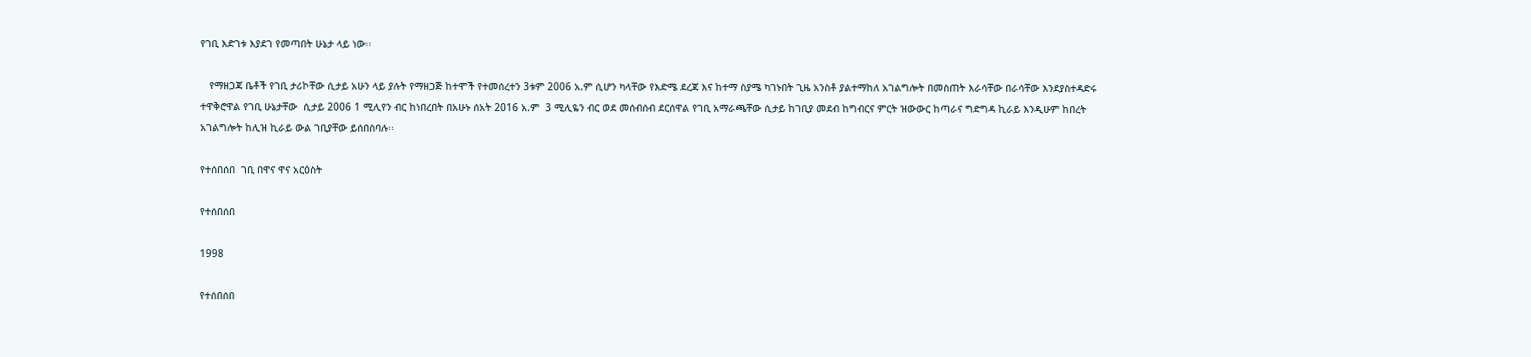የገቢ እድገቱ እያደገ የመጣበት ሁኔታ ላይ ነው፡፡

   የማዘጋጃ ቤቶች የገቢ ታሪኮቸው ሲታይ አሁን ላይ ያሉት የማዘጋጅ ከተሞች የተመሰረተን 3ቱም 2006 አ.ም ሲሆን ካላቸው የእድሜ ደረጃ እና ከተማ ስያሜ ካገኑበት ጊዜ አንስቶ ያልተማከለ አገልግሎት በመስጠት እራሳቸው በራሳቸው እንደያስተዳድሩ ተዋቅሮዋል የገቢ ሁኔታቸው  ሲታይ 2006 1 ሚሊየን ብር ከነበረበት በአሁኑ ሰአት 2016 አ.ም  3 ሚሊዬን ብር ወደ መሰብሰብ ደርሰዋል የገቢ አማራጫቸው ሲታይ ከገቢያ መደብ ከግብርና ምርት ዝውውር ከጣራና ግድግዳ ኪራይ እንዲሁም ከበረት አገልግሎት ከሊዝ ኪራይ ውል ገቢያቸው ይሰበስባሉ፡፡

የተሰበሰበ  ገቢ በዋና ዋና አርዕስት

የተሰበሰበ

1998

የተሰበሰበ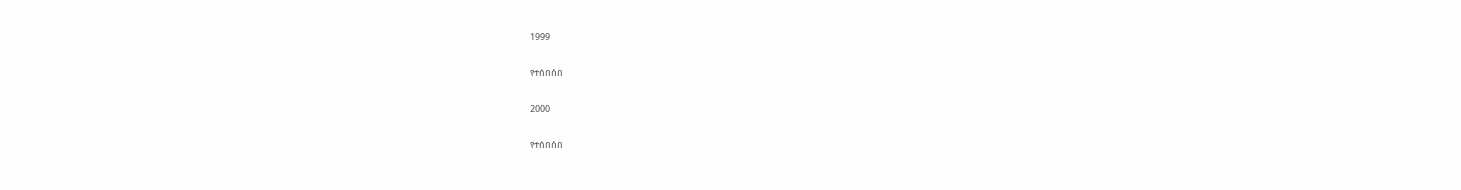1999

የተሰበሰበ

2000

የተሰበሰበ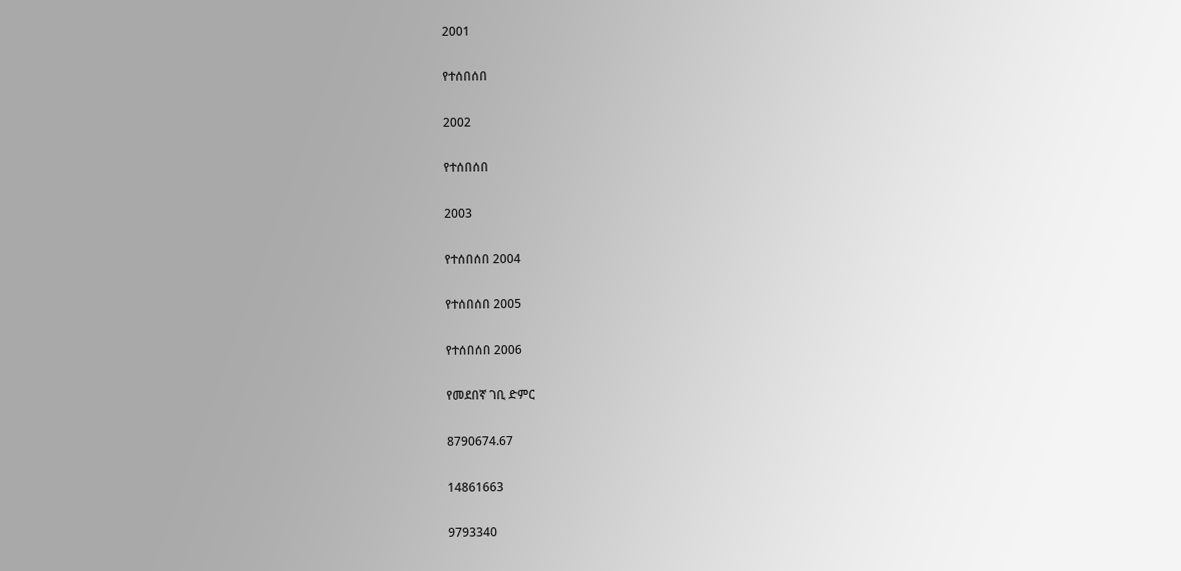2001

የተሰበሰበ

2002

የተሰበሰበ

2003

የተሰበሰበ 2004

የተሰበሰበ 2005

የተሰበሰበ 2006

የመደበኛ ገቢ ድምር

8790674.67

14861663

9793340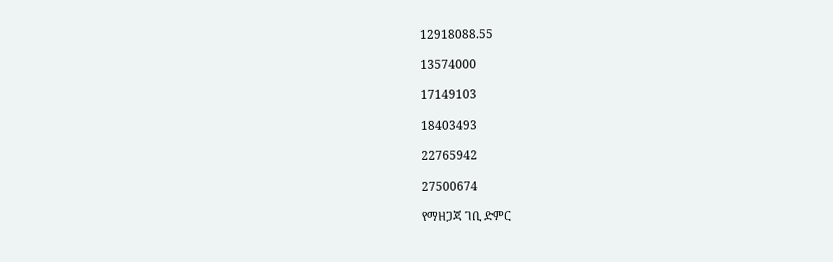12918088.55

13574000

17149103

18403493

22765942

27500674

የማዘጋጃ ገቢ ድምር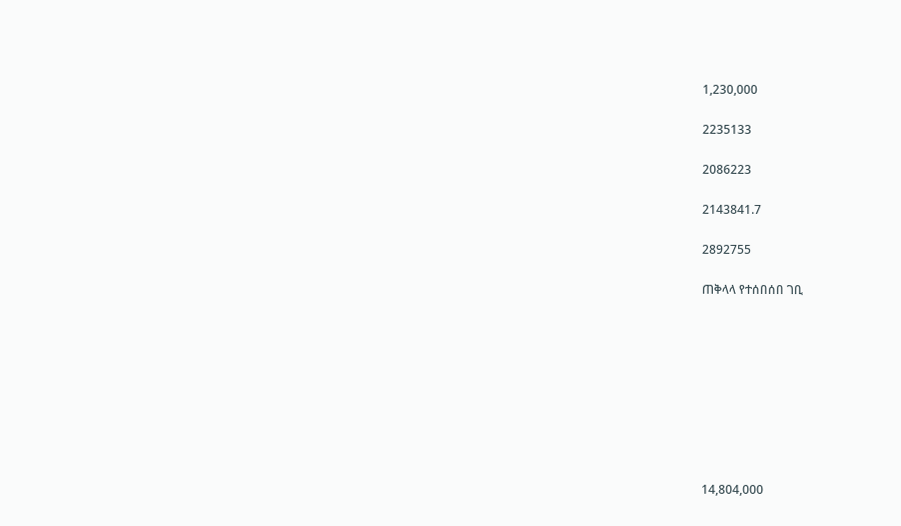1,230,000

2235133

2086223

2143841.7

2892755

ጠቅላላ የተሰበሰበ ገቢ









14,804,000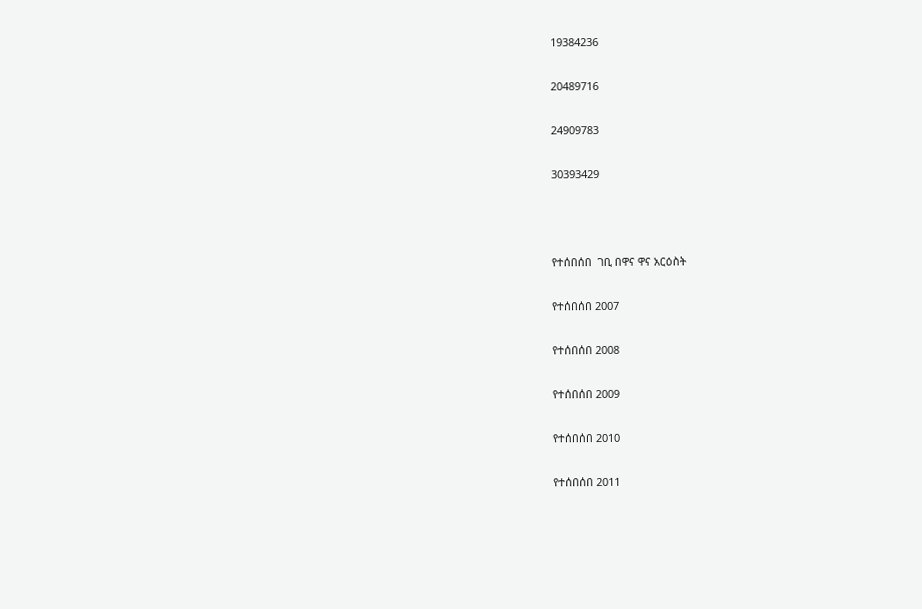19384236

20489716

24909783

30393429



የተሰበሰበ  ገቢ በዋና ዋና አርዕስት

የተሰበሰበ 2007

የተሰበሰበ 2008

የተሰበሰበ 2009

የተሰበሰበ 2010

የተሰበሰበ 2011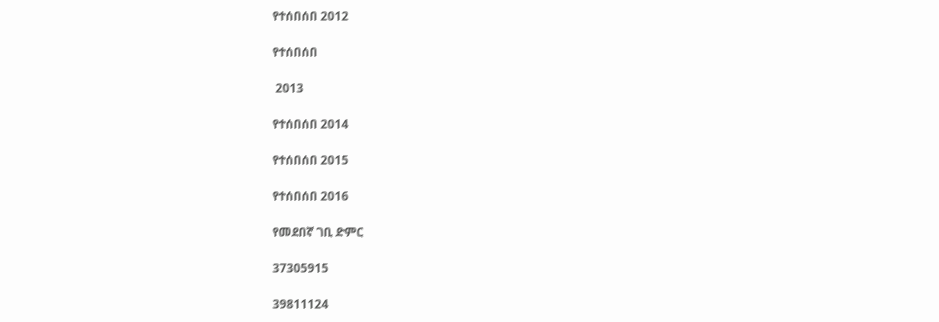የተሰበሰበ 2012

የተሰበሰበ

 2013

የተሰበሰበ 2014

የተሰበሰበ 2015

የተሰበሰበ 2016

የመደበኛ ገቢ ድምር

37305915

39811124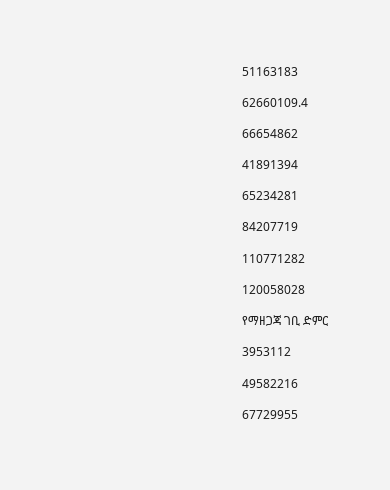51163183

62660109.4

66654862

41891394

65234281

84207719

110771282

120058028

የማዘጋጃ ገቢ ድምር

3953112

49582216

67729955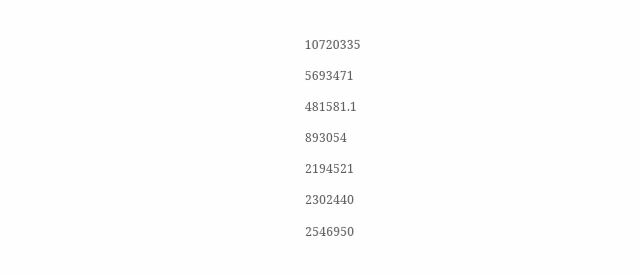10720335

5693471

481581.1

893054

2194521

2302440

2546950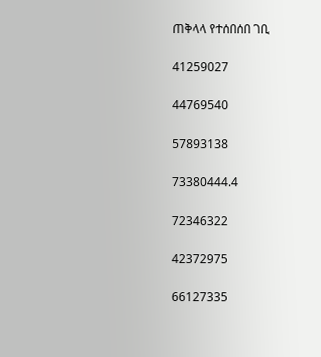ጠቅላላ የተሰበሰበ ገቢ

41259027

44769540

57893138

73380444.4

72346322

42372975

66127335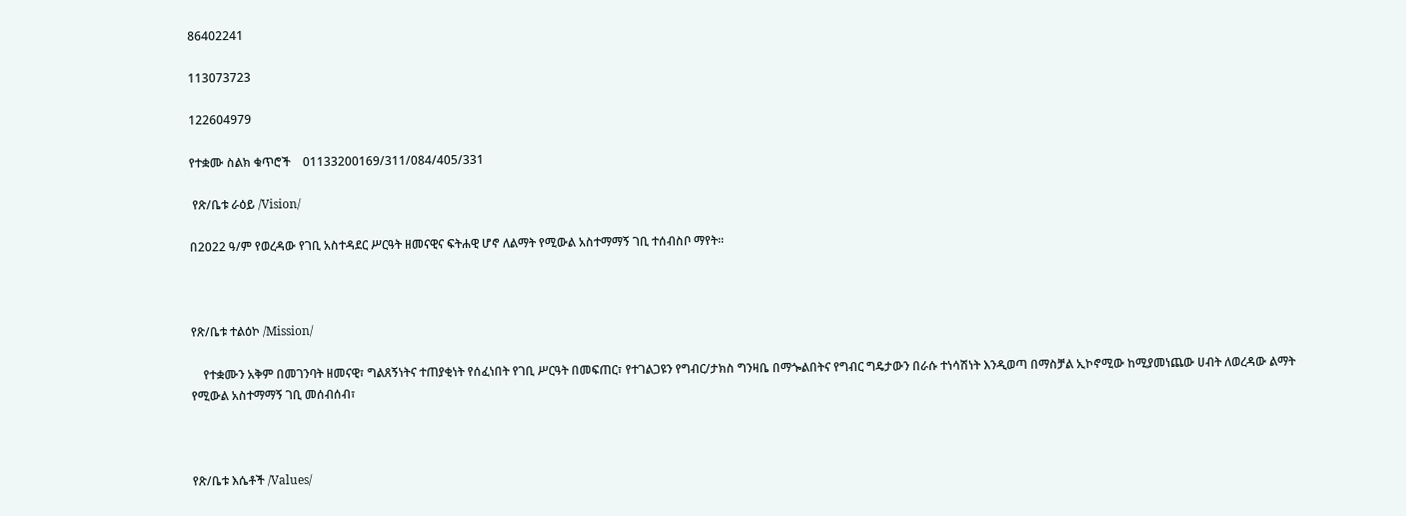86402241

113073723

122604979

የተቋሙ ስልክ ቁጥሮች    01133200169/311/084/405/331

 የጽ/ቤቱ ራዕይ /Vision/

በ2022 ዓ/ም የወረዳው የገቢ አስተዳደር ሥርዓት ዘመናዊና ፍትሐዊ ሆኖ ለልማት የሚውል አስተማማኝ ገቢ ተሰብስቦ ማየት፡፡



የጽ/ቤቱ ተልዕኮ /Mission/

    የተቋሙን አቅም በመገንባት ዘመናዊ፣ ግልጸኝነትና ተጠያቂነት የሰፈነበት የገቢ ሥርዓት በመፍጠር፣ የተገልጋዩን የግብር/ታክስ ግንዛቤ በማጐልበትና የግብር ግዴታውን በራሱ ተነሳሽነት እንዲወጣ በማስቻል ኢኮኖሚው ከሚያመነጨው ሀብት ለወረዳው ልማት የሚውል አስተማማኝ ገቢ መሰብሰብ፣



የጽ/ቤቱ እሴቶች /Values/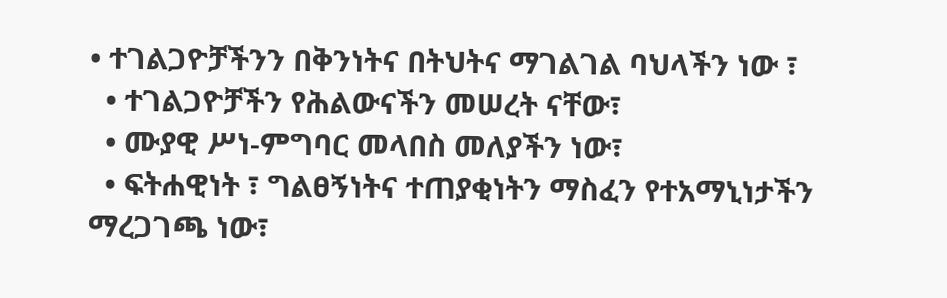• ተገልጋዮቻችንን በቅንነትና በትህትና ማገልገል ባህላችን ነው ፣
  • ተገልጋዮቻችን የሕልውናችን መሠረት ናቸው፣
  • ሙያዊ ሥነ-ምግባር መላበስ መለያችን ነው፣
  • ፍትሐዊነት ፣ ግልፀኝነትና ተጠያቂነትን ማስፈን የተአማኒነታችን ማረጋገጫ ነው፣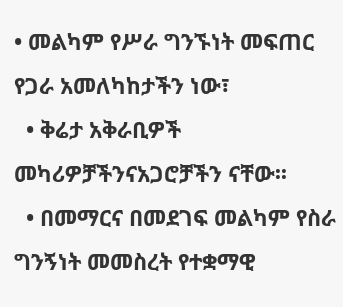• መልካም የሥራ ግንኙነት መፍጠር የጋራ አመለካከታችን ነው፣
  • ቅሬታ አቅራቢዎች መካሪዎቻችንናአጋሮቻችን ናቸው፡፡
  • በመማርና በመደገፍ መልካም የስራ ግንኝነት መመስረት የተቋማዊ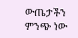ውጤታችን ምንጭ ነው